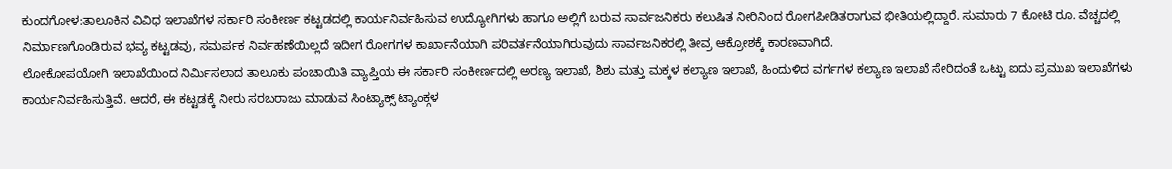ಕುಂದಗೋಳ:ತಾಲೂಕಿನ ವಿವಿಧ ಇಲಾಖೆಗಳ ಸರ್ಕಾರಿ ಸಂಕೀರ್ಣ ಕಟ್ಟಡದಲ್ಲಿ ಕಾರ್ಯನಿರ್ವಹಿಸುವ ಉದ್ಯೋಗಿಗಳು ಹಾಗೂ ಅಲ್ಲಿಗೆ ಬರುವ ಸಾರ್ವಜನಿಕರು ಕಲುಷಿತ ನೀರಿನಿಂದ ರೋಗಪೀಡಿತರಾಗುವ ಭೀತಿಯಲ್ಲಿದ್ದಾರೆ. ಸುಮಾರು 7 ಕೋಟಿ ರೂ. ವೆಚ್ಚದಲ್ಲಿ ನಿರ್ಮಾಣಗೊಂಡಿರುವ ಭವ್ಯ ಕಟ್ಟಡವು, ಸಮರ್ಪಕ ನಿರ್ವಹಣೆಯಿಲ್ಲದೆ ಇದೀಗ ರೋಗಗಳ ಕಾರ್ಖಾನೆಯಾಗಿ ಪರಿವರ್ತನೆಯಾಗಿರುವುದು ಸಾರ್ವಜನಿಕರಲ್ಲಿ ತೀವ್ರ ಆಕ್ರೋಶಕ್ಕೆ ಕಾರಣವಾಗಿದೆ.
ಲೋಕೋಪಯೋಗಿ ಇಲಾಖೆಯಿಂದ ನಿರ್ಮಿಸಲಾದ ತಾಲೂಕು ಪಂಚಾಯಿತಿ ವ್ಯಾಪ್ತಿಯ ಈ ಸರ್ಕಾರಿ ಸಂಕೀರ್ಣದಲ್ಲಿ ಅರಣ್ಯ ಇಲಾಖೆ, ಶಿಶು ಮತ್ತು ಮಕ್ಕಳ ಕಲ್ಯಾಣ ಇಲಾಖೆ, ಹಿಂದುಳಿದ ವರ್ಗಗಳ ಕಲ್ಯಾಣ ಇಲಾಖೆ ಸೇರಿದಂತೆ ಒಟ್ಟು ಐದು ಪ್ರಮುಖ ಇಲಾಖೆಗಳು ಕಾರ್ಯನಿರ್ವಹಿಸುತ್ತಿವೆ. ಆದರೆ, ಈ ಕಟ್ಟಡಕ್ಕೆ ನೀರು ಸರಬರಾಜು ಮಾಡುವ ಸಿಂಟ್ಯಾಕ್ಸ್ ಟ್ಯಾಂಕ್ಗಳ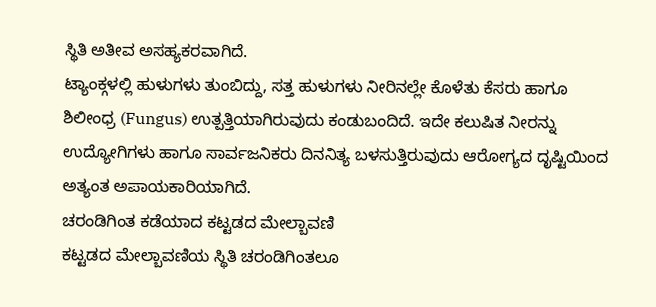ಸ್ಥಿತಿ ಅತೀವ ಅಸಹ್ಯಕರವಾಗಿದೆ.
ಟ್ಯಾಂಕ್ಗಳಲ್ಲಿ ಹುಳುಗಳು ತುಂಬಿದ್ದು, ಸತ್ತ ಹುಳುಗಳು ನೀರಿನಲ್ಲೇ ಕೊಳೆತು ಕೆಸರು ಹಾಗೂ ಶಿಲೀಂಧ್ರ (Fungus) ಉತ್ಪತ್ತಿಯಾಗಿರುವುದು ಕಂಡುಬಂದಿದೆ. ಇದೇ ಕಲುಷಿತ ನೀರನ್ನು ಉದ್ಯೋಗಿಗಳು ಹಾಗೂ ಸಾರ್ವಜನಿಕರು ದಿನನಿತ್ಯ ಬಳಸುತ್ತಿರುವುದು ಆರೋಗ್ಯದ ದೃಷ್ಟಿಯಿಂದ ಅತ್ಯಂತ ಅಪಾಯಕಾರಿಯಾಗಿದೆ.
ಚರಂಡಿಗಿಂತ ಕಡೆಯಾದ ಕಟ್ಟಡದ ಮೇಲ್ಬಾವಣಿ
ಕಟ್ಟಡದ ಮೇಲ್ಬಾವಣಿಯ ಸ್ಥಿತಿ ಚರಂಡಿಗಿಂತಲೂ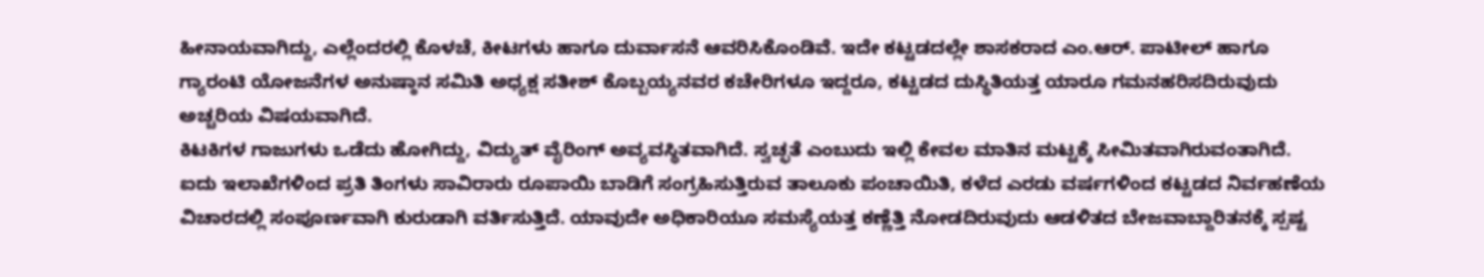ಹೀನಾಯವಾಗಿದ್ದು, ಎಲ್ಲೆಂದರಲ್ಲಿ ಕೊಳಚೆ, ಕೀಟಗಳು ಹಾಗೂ ದುರ್ವಾಸನೆ ಆವರಿಸಿಕೊಂಡಿವೆ. ಇದೇ ಕಟ್ಟಡದಲ್ಲೇ ಶಾಸಕರಾದ ಎಂ.ಆರ್. ಪಾಟೀಲ್ ಹಾಗೂ ಗ್ಯಾರಂಟಿ ಯೋಜನೆಗಳ ಅನುಷ್ಠಾನ ಸಮಿತಿ ಅಧ್ಯಕ್ಷ ಸತೀಶ್ ಕೊಬ್ಬಯ್ಯನವರ ಕಚೇರಿಗಳೂ ಇದ್ದರೂ, ಕಟ್ಟಡದ ದುಸ್ಥಿತಿಯತ್ತ ಯಾರೂ ಗಮನಹರಿಸದಿರುವುದು ಅಚ್ಚರಿಯ ವಿಷಯವಾಗಿದೆ.
ಕಿಟಕಿಗಳ ಗಾಜುಗಳು ಒಡೆದು ಹೋಗಿದ್ದು, ವಿದ್ಯುತ್ ವೈರಿಂಗ್ ಅವ್ಯವಸ್ಥಿತವಾಗಿದೆ. ಸ್ವಚ್ಛತೆ ಎಂಬುದು ಇಲ್ಲಿ ಕೇವಲ ಮಾತಿನ ಮಟ್ಟಕ್ಕೆ ಸೀಮಿತವಾಗಿರುವಂತಾಗಿದೆ.
ಐದು ಇಲಾಖೆಗಳಿಂದ ಪ್ರತಿ ತಿಂಗಳು ಸಾವಿರಾರು ರೂಪಾಯಿ ಬಾಡಿಗೆ ಸಂಗ್ರಹಿಸುತ್ತಿರುವ ತಾಲೂಕು ಪಂಚಾಯಿತಿ, ಕಳೆದ ಎರಡು ವರ್ಷಗಳಿಂದ ಕಟ್ಟಡದ ನಿರ್ವಹಣೆಯ ವಿಚಾರದಲ್ಲಿ ಸಂಪೂರ್ಣವಾಗಿ ಕುರುಡಾಗಿ ವರ್ತಿಸುತ್ತಿದೆ. ಯಾವುದೇ ಅಧಿಕಾರಿಯೂ ಸಮಸ್ಯೆಯತ್ತ ಕಣ್ಣೆತ್ತಿ ನೋಡದಿರುವುದು ಆಡಳಿತದ ಬೇಜವಾಬ್ದಾರಿತನಕ್ಕೆ ಸ್ಪಷ್ಟ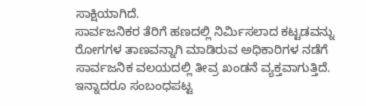ಸಾಕ್ಷಿಯಾಗಿದೆ.
ಸಾರ್ವಜನಿಕರ ತೆರಿಗೆ ಹಣದಲ್ಲಿ ನಿರ್ಮಿಸಲಾದ ಕಟ್ಟಡವನ್ನು ರೋಗಗಳ ತಾಣವನ್ನಾಗಿ ಮಾಡಿರುವ ಅಧಿಕಾರಿಗಳ ನಡೆಗೆ ಸಾರ್ವಜನಿಕ ವಲಯದಲ್ಲಿ ತೀವ್ರ ಖಂಡನೆ ವ್ಯಕ್ತವಾಗುತ್ತಿದೆ. ಇನ್ನಾದರೂ ಸಂಬಂಧಪಟ್ಟ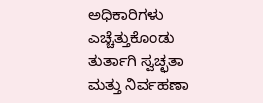ಅಧಿಕಾರಿಗಳು ಎಚ್ಚೆತ್ತುಕೊಂಡು ತುರ್ತಾಗಿ ಸ್ವಚ್ಛತಾ ಮತ್ತು ನಿರ್ವಹಣಾ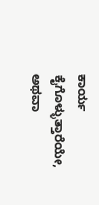ಕಾರ್ಯ ಕೈಗೊಳ್ಳುತ್ತಾರೆಯೇ, ಅಥವಾ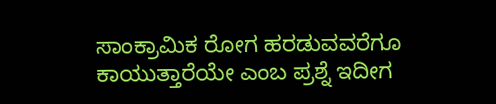ಸಾಂಕ್ರಾಮಿಕ ರೋಗ ಹರಡುವವರೆಗೂ ಕಾಯುತ್ತಾರೆಯೇ ಎಂಬ ಪ್ರಶ್ನೆ ಇದೀಗ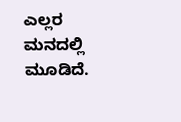ಎಲ್ಲರ ಮನದಲ್ಲಿ ಮೂಡಿದೆ.